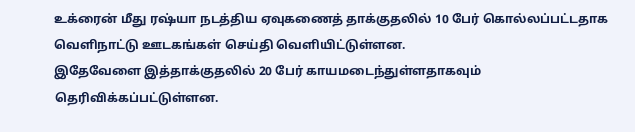உக்ரைன் மீது ரஷ்யா நடத்திய ஏவுகணைத் தாக்குதலில் 10 பேர் கொல்லப்பட்டதாக வெளிநாட்டு ஊடகங்கள் செய்தி வெளியிட்டுள்ளன.
இதேவேளை இத்தாக்குதலில் 20 பேர் காயமடைந்துள்ளதாகவும் தெரிவிக்கப்பட்டுள்ளன.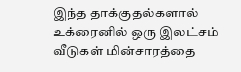இந்த தாக்குதல்களால் உக்ரைனில் ஒரு இலட்சம் வீடுகள் மின்சாரத்தை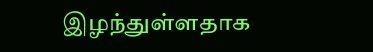இழந்துள்ளதாக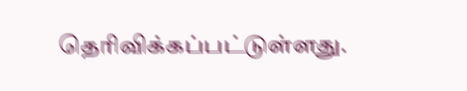தெரிவிக்கப்பட்டுள்ளது.